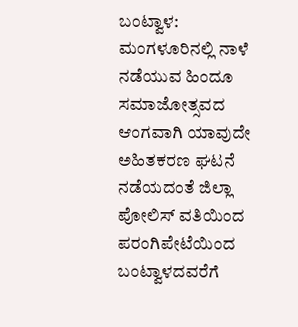ಬಂಟ್ವಾಳ: ಮಂಗಳೂರಿನಲ್ಲಿ ನಾಳೆ ನಡೆಯುವ ಹಿಂದೂ ಸಮಾಜೋತ್ಸವದ ಆಂಗವಾಗಿ ಯಾವುದೇ ಅಹಿತಕರಣ ಘಟನೆ ನಡೆಯದಂತೆ ಜಿಲ್ಲಾ ಪೋಲಿಸ್ ವತಿಯಿಂದ ಪರಂಗಿಪೇಟೆಯಿಂದ ಬಂಟ್ವಾಳದವರೆಗೆ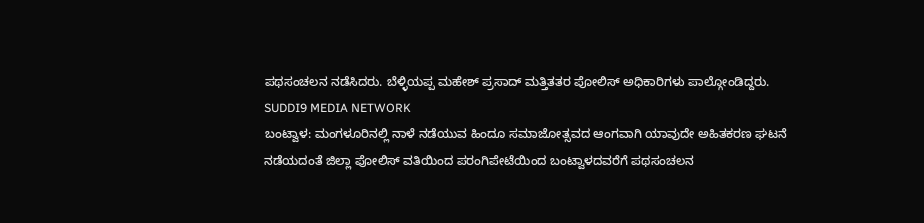ಪಥಸಂಚಲನ ನಡೆಸಿದರು. ಬೆಳ್ಳಿಯಪ್ಪ ಮಹೇಶ್ ಪ್ರಸಾದ್ ಮತ್ತಿತತರ ಪೋಲಿಸ್ ಅಧಿಕಾರಿಗಳು ಪಾಲ್ಗೋಂಡಿದ್ದರು.
SUDDI9 MEDIA NETWORK
ಬಂಟ್ವಾಳ: ಮಂಗಳೂರಿನಲ್ಲಿ ನಾಳೆ ನಡೆಯುವ ಹಿಂದೂ ಸಮಾಜೋತ್ಸವದ ಆಂಗವಾಗಿ ಯಾವುದೇ ಅಹಿತಕರಣ ಘಟನೆ ನಡೆಯದಂತೆ ಜಿಲ್ಲಾ ಪೋಲಿಸ್ ವತಿಯಿಂದ ಪರಂಗಿಪೇಟೆಯಿಂದ ಬಂಟ್ವಾಳದವರೆಗೆ ಪಥಸಂಚಲನ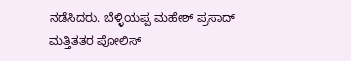ನಡೆಸಿದರು. ಬೆಳ್ಳಿಯಪ್ಪ ಮಹೇಶ್ ಪ್ರಸಾದ್ ಮತ್ತಿತತರ ಪೋಲಿಸ್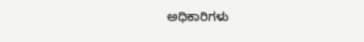ಅಧಿಕಾರಿಗಳು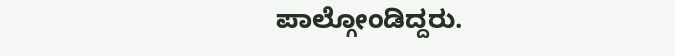ಪಾಲ್ಗೋಂಡಿದ್ದರು.